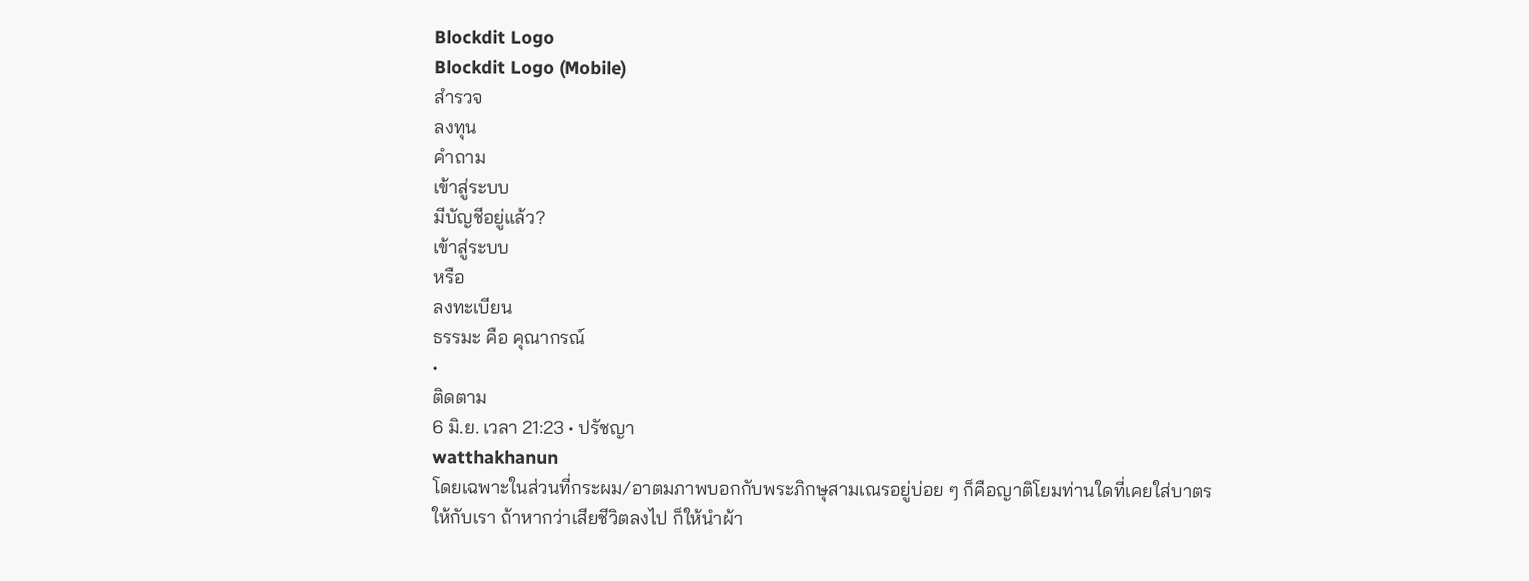Blockdit Logo
Blockdit Logo (Mobile)
สำรวจ
ลงทุน
คำถาม
เข้าสู่ระบบ
มีบัญชีอยู่แล้ว?
เข้าสู่ระบบ
หรือ
ลงทะเบียน
ธรรมะ คือ คุณากรณ์
•
ติดตาม
6 มิ.ย. เวลา 21:23 • ปรัชญา
watthakhanun
โดยเฉพาะในส่วนที่กระผม/อาตมภาพบอกกับพระภิกษุสามเณรอยู่บ่อย ๆ ก็คือญาติโยมท่านใดที่เคยใส่บาตรให้กับเรา ถ้าหากว่าเสียชีวิตลงไป ก็ให้นำผ้า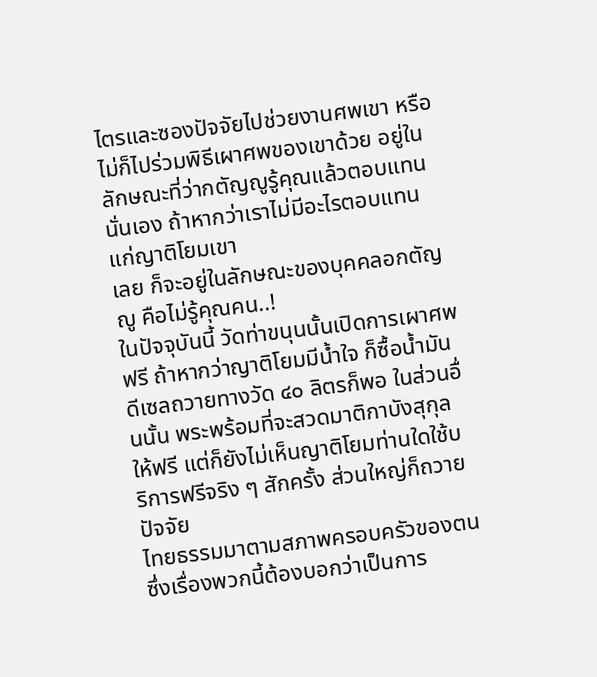ไตรและซองปัจจัยไปช่วยงานศพเขา หรือไม่ก็ไปร่วมพิธีเผาศพของเขาด้วย อยู่ในลักษณะที่ว่ากตัญญูรู้คุณแล้วตอบแทนนั่นเอง ถ้าหากว่าเราไม่มีอะไรตอบแทนแก่ญาติโยมเขา
เลย ก็จะอยู่ในลักษณะของบุคคลอกตัญญู คือไม่รู้คุณคน..!
ในปัจจุบันนี้ วัดท่าขนุนนั้นเปิดการเผาศพฟรี ถ้าหากว่าญาติโยมมีน้ำใจ ก็ซื้อน้ำมันดีเซลถวายทางวัด ๔๐ ลิตรก็พอ ในส่วนอื่นนั้น พระพร้อมที่จะสวดมาติกาบังสุกุลให้ฟรี แต่ก็ยังไม่เห็นญาติโยมท่านใดใช้บริการฟรีจริง ๆ สักครั้ง ส่วนใหญ่ก็ถวายปัจจัย
ไทยธรรมมาตามสภาพครอบครัวของตน ซึ่งเรื่องพวกนี้ต้องบอกว่าเป็นการ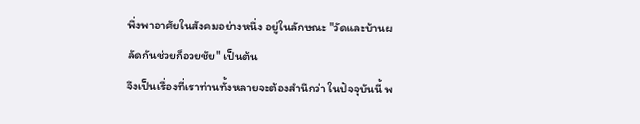พึ่งพาอาศัยในสังคมอย่างหนึ่ง อยู่ในลักษณะ "วัดและบ้านผลัดกันช่วยก็อวยชัย" เป็นต้น
จึงเป็นเรื่องที่เราท่านทั้งหลายจะต้องสำนึกว่า ในปัจจุบันนี้ พ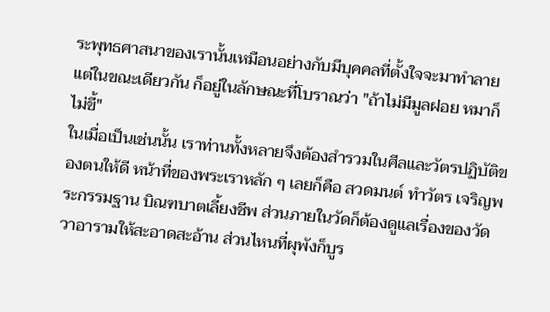ระพุทธศาสนาของเรานั้นเหมือนอย่างกับมีบุคคลที่ตั้งใจจะมาทำลาย แต่ในขณะเดียวกัน ก็อยู่ในลักษณะที่โบราณว่า "ถ้าไม่มีมูลฝอย หมาก็ไม่ขี้"
ในเมื่อเป็นเช่นนั้น เราท่านทั้งหลายจึงต้องสำรวมในศีลและวัตรปฏิบัติของตนให้ดี หน้าที่ของพระเราหลัก ๆ เลยก็คือ สวดมนต์ ทำวัตร เจริญพระกรรมฐาน บิณฑบาตเลี้ยงชีพ ส่วนภายในวัดก็ต้องดูแลเรื่องของวัดวาอารามให้สะอาดสะอ้าน ส่วนไหนที่ผุพังก็บูร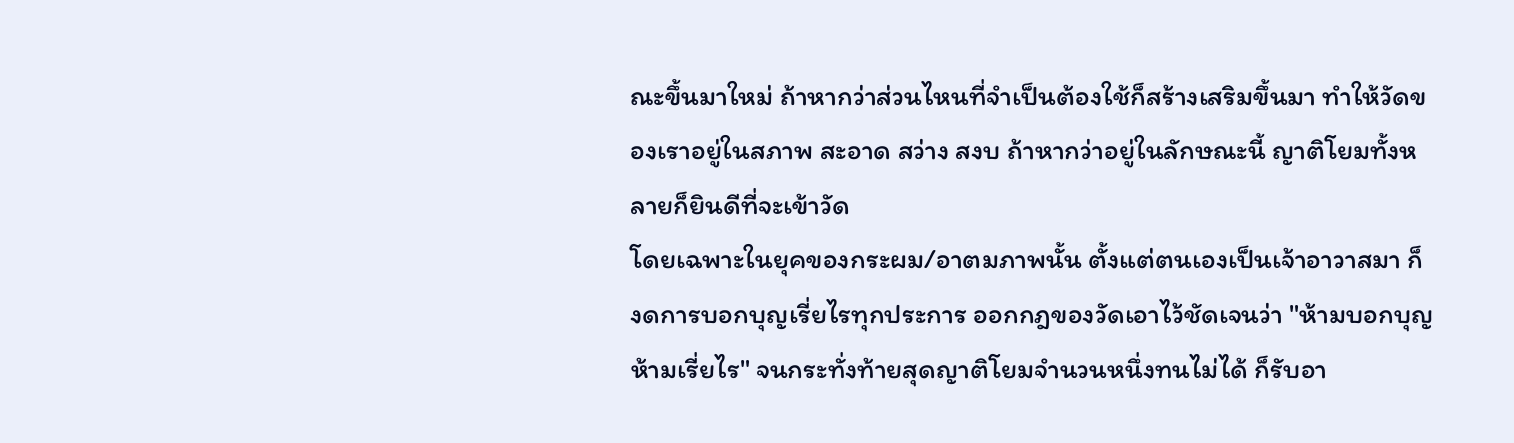ณะขึ้นมาใหม่ ถ้าหากว่าส่วนไหนที่จำเป็นต้องใช้ก็สร้างเสริมขึ้นมา ทำให้วัดของเราอยู่ในสภาพ สะอาด สว่าง สงบ ถ้าหากว่าอยู่ในลักษณะนี้ ญาติโยมทั้งหลายก็ยินดีที่จะเข้าวัด
โดยเฉพาะในยุคของกระผม/อาตมภาพนั้น ตั้งแต่ตนเองเป็นเจ้าอาวาสมา ก็งดการบอกบุญเรี่ยไรทุกประการ ออกกฎของวัดเอาไว้ชัดเจนว่า "ห้ามบอกบุญ ห้ามเรี่ยไร" จนกระทั่งท้ายสุดญาติโยมจำนวนหนึ่งทนไม่ได้ ก็รับอา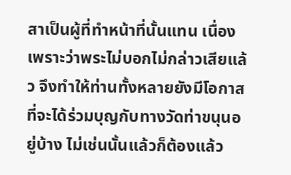สาเป็นผู้ที่ทำหน้าที่นั้นแทน เนื่องเพราะว่าพระไม่บอกไม่กล่าวเสียแล้ว จึงทำให้ท่านทั้งหลายยังมีโอกาสที่จะได้ร่วมบุญกับทางวัดท่าขนุนอยู่บ้าง ไม่เช่นนั้นแล้วก็ต้องแล้ว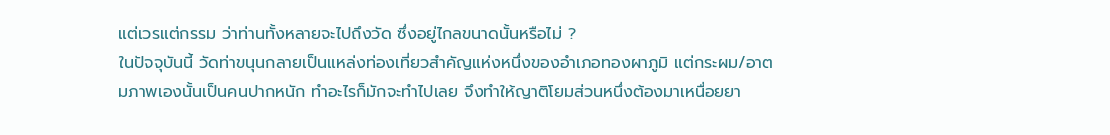แต่เวรแต่กรรม ว่าท่านทั้งหลายจะไปถึงวัด ซึ่งอยู่ไกลขนาดนั้นหรือไม่ ?
ในปัจจุบันนี้ วัดท่าขนุนกลายเป็นแหล่งท่องเที่ยวสำคัญแห่งหนึ่งของอำเภอทองผาภูมิ แต่กระผม/อาตมภาพเองนั้นเป็นคนปากหนัก ทำอะไรก็มักจะทำไปเลย จึงทำให้ญาติโยมส่วนหนึ่งต้องมาเหนื่อยยา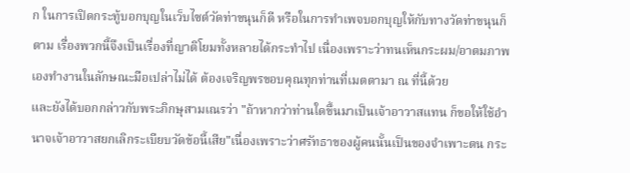ก ในการเปิดกระทู้บอกบุญในเว็บไซต์วัดท่าขนุนก็ดี หรือในการทำเพจบอกบุญให้กับทางวัดท่าขนุนก็ตาม เรื่องพวกนี้จึงเป็นเรื่องที่ญาติโยมทั้งหลายได้กระทำไป เนื่องเพราะว่าทนเห็นกระผม/อาตมภาพเองทำงานในลักษณะมือเปล่าไม่ได้ ต้องเจริญพรขอบคุณทุกท่านที่เมตตามา ณ ที่นี้ด้วย
และยังได้บอกกล่าวกับพระภิกษุสามเณรว่า "ถ้าหากว่าท่านใดขึ้นมาเป็นเจ้าอาวาสแทน ก็ขอให้ใช้อำนาจเจ้าอาวาสยกเลิกระเบียบวัดข้อนี้เสีย"เนื่องเพราะว่าศรัทธาของผู้คนนั้นเป็นของจำเพาะตน กระ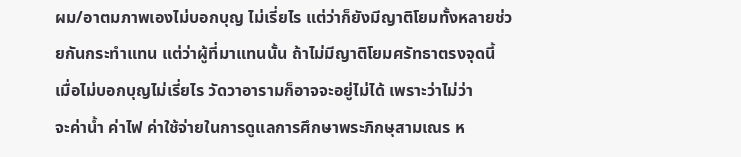ผม/อาตมภาพเองไม่บอกบุญ ไม่เรี่ยไร แต่ว่าก็ยังมีญาติโยมทั้งหลายช่วยกันกระทำแทน แต่ว่าผู้ที่มาแทนนั้น ถ้าไม่มีญาติโยมศรัทธาตรงจุดนี้ เมื่อไม่บอกบุญไม่เรี่ยไร วัดวาอารามก็อาจจะอยู่ไม่ได้ เพราะว่าไม่ว่า
จะค่าน้ำ ค่าไฟ ค่าใช้จ่ายในการดูแลการศึกษาพระภิกษุสามเณร ห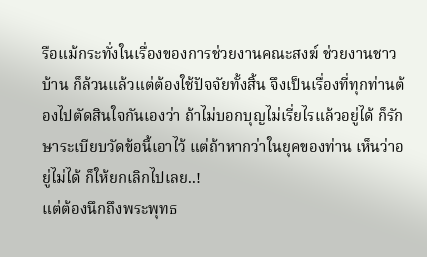รือแม้กระทั่งในเรื่องของการช่วยงานคณะสงฆ์ ช่วยงานชาวบ้าน ก็ล้วนแล้วแต่ต้องใช้ปัจจัยทั้งสิ้น จึงเป็นเรื่องที่ทุกท่านต้องไปตัดสินใจกันเองว่า ถ้าไม่บอกบุญไม่เรี่ยไรแล้วอยู่ได้ ก็รักษาระเบียบวัดข้อนี้เอาไว้ แต่ถ้าหากว่าในยุคของท่าน เห็นว่าอยู่ไม่ได้ ก็ให้ยกเลิกไปเลย..!
แต่ต้องนึกถึงพระพุทธ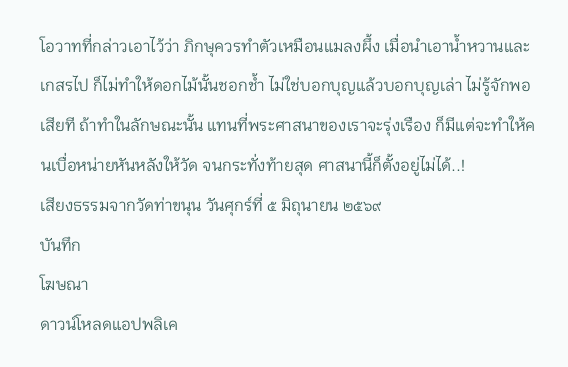โอวาทที่กล่าวเอาไว้ว่า ภิกษุควรทำตัวเหมือนแมลงผึ้ง เมื่อนำเอาน้ำหวานและเกสรไป ก็ไม่ทำให้ดอกไม้นั้นชอกช้ำ ไม่ใช่บอกบุญแล้วบอกบุญเล่า ไม่รู้จักพอเสียที ถ้าทำในลักษณะนั้น แทนที่พระศาสนาของเราจะรุ่งเรือง ก็มีแต่จะทำให้คนเบื่อหน่ายหันหลังให้วัด จนกระทั่งท้ายสุด ศาสนานี้ก็ตั้งอยู่ไม่ได้..!
เสียงธรรมจากวัดท่าขนุน วันศุกร์ที่ ๕ มิถุนายน ๒๕๖๙
บันทึก
โฆษณา
ดาวน์โหลดแอปพลิเค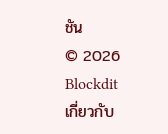ชัน
© 2026 Blockdit
เกี่ยวกับ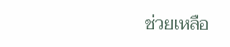ช่วยเหลือ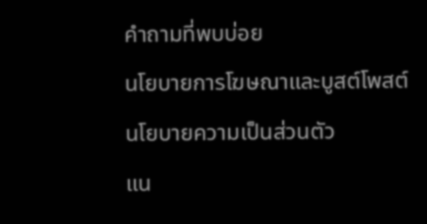คำถามที่พบบ่อย
นโยบายการโฆษณาและบูสต์โพสต์
นโยบายความเป็นส่วนตัว
แน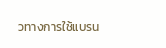วทางการใช้แบรน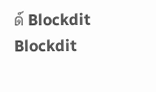ด์ Blockdit
Blockdit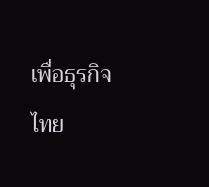เพื่อธุรกิจ
ไทย